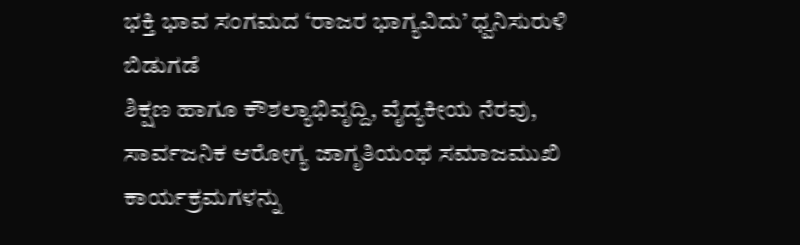ಭಕ್ತಿ ಭಾವ ಸಂಗಮದ ‘ರಾಜರ ಭಾಗ್ಯವಿದು’ ಧ್ವನಿಸುರುಳಿ ಬಿಡುಗಡೆ
ಶಿಕ್ಷಣ ಹಾಗೂ ಕೌಶಲ್ಯಾಭಿವೃದ್ದಿ, ವೈದ್ಯಕೀಯ ನೆರವು, ಸಾರ್ವಜನಿಕ ಆರೋಗ್ಯ ಜಾಗೃತಿಯಂಥ ಸಮಾಜಮುಖಿ ಕಾರ್ಯಕ್ರಮಗಳನ್ನು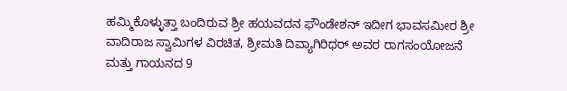ಹಮ್ಮಿಕೊಳ್ಳುತ್ತಾ ಬಂದಿರುವ ಶ್ರೀ ಹಯವದನ ಫೌಂಡೇಶನ್ ಇದೀಗ ಭಾವಸಮೀರ ಶ್ರೀ ವಾದಿರಾಜ ಸ್ವಾಮಿಗಳ ವಿರಚಿತ, ಶ್ರೀಮತಿ ದಿವ್ಯಾಗಿರಿಧರ್ ಅವರ ರಾಗಸಂಯೋಜನೆ ಮತ್ತು ಗಾಯನದ 9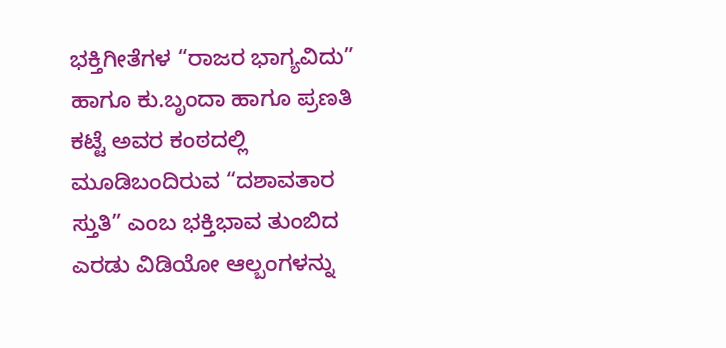ಭಕ್ತಿಗೀತೆಗಳ “ರಾಜರ ಭಾಗ್ಯವಿದು” ಹಾಗೂ ಕು.ಬೃಂದಾ ಹಾಗೂ ಪ್ರಣತಿ ಕಟ್ಟೆ ಅವರ ಕಂಠದಲ್ಲಿ ಮೂಡಿಬಂದಿರುವ “ದಶಾವತಾರ ಸ್ತುತಿ” ಎಂಬ ಭಕ್ತಿಭಾವ ತುಂಬಿದ ಎರಡು ವಿಡಿಯೋ ಆಲ್ಬಂಗಳನ್ನು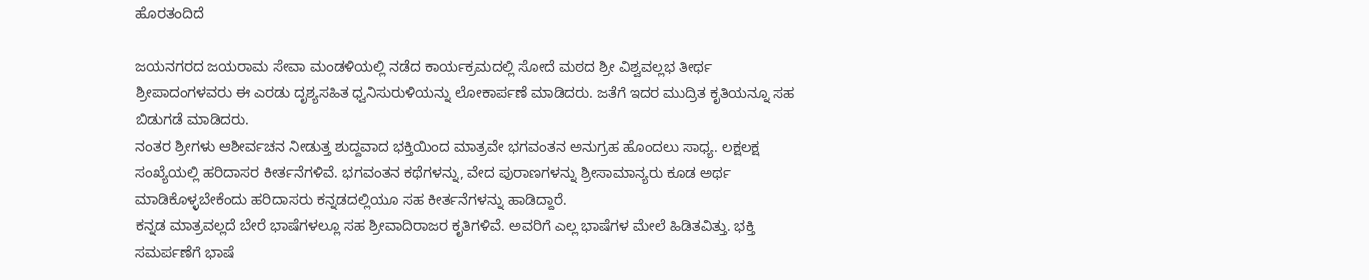ಹೊರತಂದಿದೆ

ಜಯನಗರದ ಜಯರಾಮ ಸೇವಾ ಮಂಡಳಿಯಲ್ಲಿ ನಡೆದ ಕಾರ್ಯಕ್ರಮದಲ್ಲಿ ಸೋದೆ ಮಠದ ಶ್ರೀ ವಿಶ್ವವಲ್ಲಭ ತೀರ್ಥ ಶ್ರೀಪಾದಂಗಳವರು ಈ ಎರಡು ದೃಶ್ಯಸಹಿತ ಧ್ವನಿಸುರುಳಿಯನ್ನು ಲೋಕಾರ್ಪಣೆ ಮಾಡಿದರು. ಜತೆಗೆ ಇದರ ಮುದ್ರಿತ ಕೃತಿಯನ್ನೂ ಸಹ ಬಿಡುಗಡೆ ಮಾಡಿದರು.
ನಂತರ ಶ್ರೀಗಳು ಆಶೀರ್ವಚನ ನೀಡುತ್ತ ಶುದ್ದವಾದ ಭಕ್ತಿಯಿಂದ ಮಾತ್ರವೇ ಭಗವಂತನ ಅನುಗ್ರಹ ಹೊಂದಲು ಸಾಧ್ಯ. ಲಕ್ಷಲಕ್ಷ ಸಂಖ್ಯೆಯಲ್ಲಿ ಹರಿದಾಸರ ಕೀರ್ತನೆಗಳಿವೆ. ಭಗವಂತನ ಕಥೆಗಳನ್ನು, ವೇದ ಪುರಾಣಗಳನ್ನು ಶ್ರೀಸಾಮಾನ್ಯರು ಕೂಡ ಅರ್ಥ ಮಾಡಿಕೊಳ್ಳಬೇಕೆಂದು ಹರಿದಾಸರು ಕನ್ನಡದಲ್ಲಿಯೂ ಸಹ ಕೀರ್ತನೆಗಳನ್ನು ಹಾಡಿದ್ದಾರೆ.
ಕನ್ನಡ ಮಾತ್ರವಲ್ಲದೆ ಬೇರೆ ಭಾಷೆಗಳಲ್ಲೂ ಸಹ ಶ್ರೀವಾದಿರಾಜರ ಕೃತಿಗಳಿವೆ. ಅವರಿಗೆ ಎಲ್ಲ ಭಾಷೆಗಳ ಮೇಲೆ ಹಿಡಿತವಿತ್ತು. ಭಕ್ತಿ ಸಮರ್ಪಣೆಗೆ ಭಾಷೆ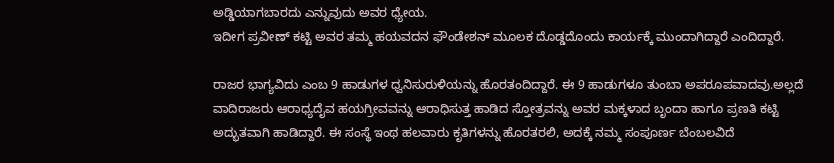ಅಡ್ಡಿಯಾಗಬಾರದು ಎನ್ನುವುದು ಅವರ ಧ್ಯೇಯ.
ಇದೀಗ ಪ್ರವೀಣ್ ಕಟ್ಟಿ ಅವರ ತಮ್ಮ ಹಯವದನ ಫೌಂಡೇಶನ್ ಮೂಲಕ ದೊಡ್ಡದೊಂದು ಕಾರ್ಯಕ್ಕೆ ಮುಂದಾಗಿದ್ದಾರೆ ಎಂದಿದ್ದಾರೆ.

ರಾಜರ ಭಾಗ್ಯವಿದು ಎಂಬ 9 ಹಾಡುಗಳ ಧ್ವನಿಸುರುಳಿಯನ್ನು ಹೊರತಂದಿದ್ದಾರೆ. ಈ 9 ಹಾಡುಗಳೂ ತುಂಬಾ ಅಪರೂಪವಾದವು.ಅಲ್ಲದೆ ವಾದಿರಾಜರು ಆರಾಧ್ಯದೈವ ಹಯಗ್ರೀವವನ್ನು ಆರಾಧಿಸುತ್ತ ಹಾಡಿದ ಸ್ತೋತ್ರವನ್ನು ಅವರ ಮಕ್ಕಳಾದ ಬೃಂದಾ ಹಾಗೂ ಪ್ರಣತಿ ಕಟ್ಟಿ ಅದ್ಭುತವಾಗಿ ಹಾಡಿದ್ದಾರೆ. ಈ ಸಂಸ್ಥೆ ಇಂಥ ಹಲವಾರು ಕೃತಿಗಳನ್ನು ಹೊರತರಲಿ, ಅದಕ್ಕೆ ನಮ್ಮ ಸಂಪೂರ್ಣ ಬೆಂಬಲವಿದೆ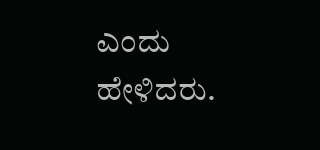ಎಂದು ಹೇಳಿದರು.